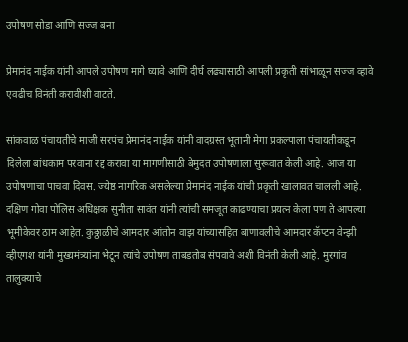उपोषण सोडा आणि सज्ज बना

प्रेमानंद नाईक यांनी आपले उपोषण मागे घ्यावे आणि दीर्घ लढ्यासाठी आपली प्रकृती सांभाळून सज्ज व्हावे एवढीच विनंती करावीशी वाटते.

सांकवाळ पंचायतीचे माजी सरपंच प्रेमानंद नाईक यांनी वादग्रस्त भूतानी मेगा प्रकल्पाला पंचायतीकडून दिलेला बांधकाम परवाना रद्द करावा या मागणीसाठी बेमुदत उपोषणाला सुरूवात केली आहे. आज या उपोषणाचा पाचवा दिवस. ज्येष्ठ नागरिक असलेल्या प्रेमानंद नाईक यांची प्रकृती खालावत चालली आहे. दक्षिण गोवा पोलिस अधिक्षक सुनीता सावंत यांनी त्यांची समजूत काढण्याचा प्रयत्न केला पण ते आपल्या भूमीकेवर ठाम आहेत. कुठ्ठाळीचे आमदार आंतोन वाझ यांच्यासहित बाणावलीचे आमदार कॅप्टन वेन्झी व्हीएगश यांनी मुख्यमंत्र्यांना भेटून त्यांचे उपोषण ताबडतोब संपवावे अशी विनंती केली आहे. मुरगांव तालुक्याचे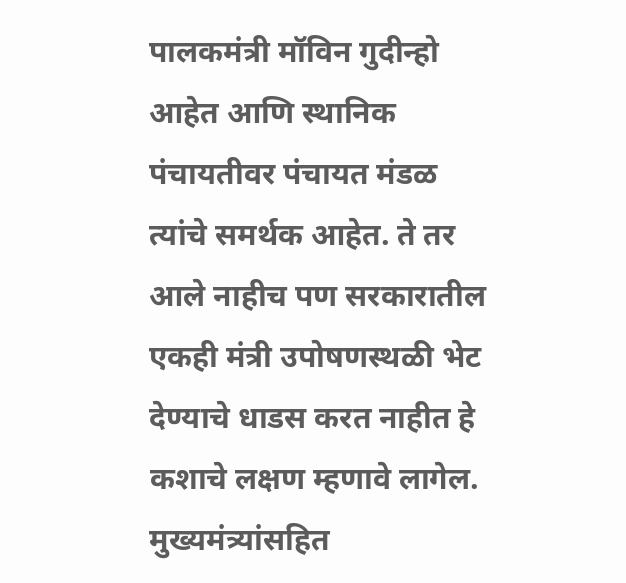पालकमंत्री मॉविन गुदीन्हो आहेत आणि स्थानिक पंचायतीवर पंचायत मंडळ त्यांचे समर्थक आहेत. ते तर आले नाहीच पण सरकारातील एकही मंत्री उपोषणस्थळी भेट देण्याचे धाडस करत नाहीत हे कशाचे लक्षण म्हणावे लागेल. मुख्यमंत्र्यांसहित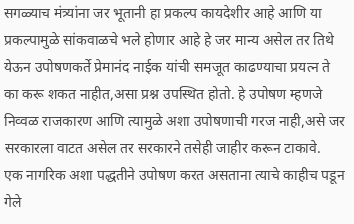सगळ्याच मंत्र्यांना जर भूतानी हा प्रकल्प कायदेशीर आहे आणि या प्रकल्पामुळे सांकवाळचे भले होणार आहे हे जर मान्य असेल तर तिथे येऊन उपोषणकर्ते प्रेमानंद नाईक यांची समजूत काढण्याचा प्रयत्न ते का करू शकत नाहीत,असा प्रश्न उपस्थित होतो. हे उपोषण म्हणजे निव्वळ राजकारण आणि त्यामुळे अशा उपोषणाची गरज नाही,असे जर सरकारला वाटत असेल तर सरकारने तसेही जाहीर करून टाकावे.
एक नागरिक अशा पद्धतीने उपोषण करत असताना त्याचे काहीच पडून गेले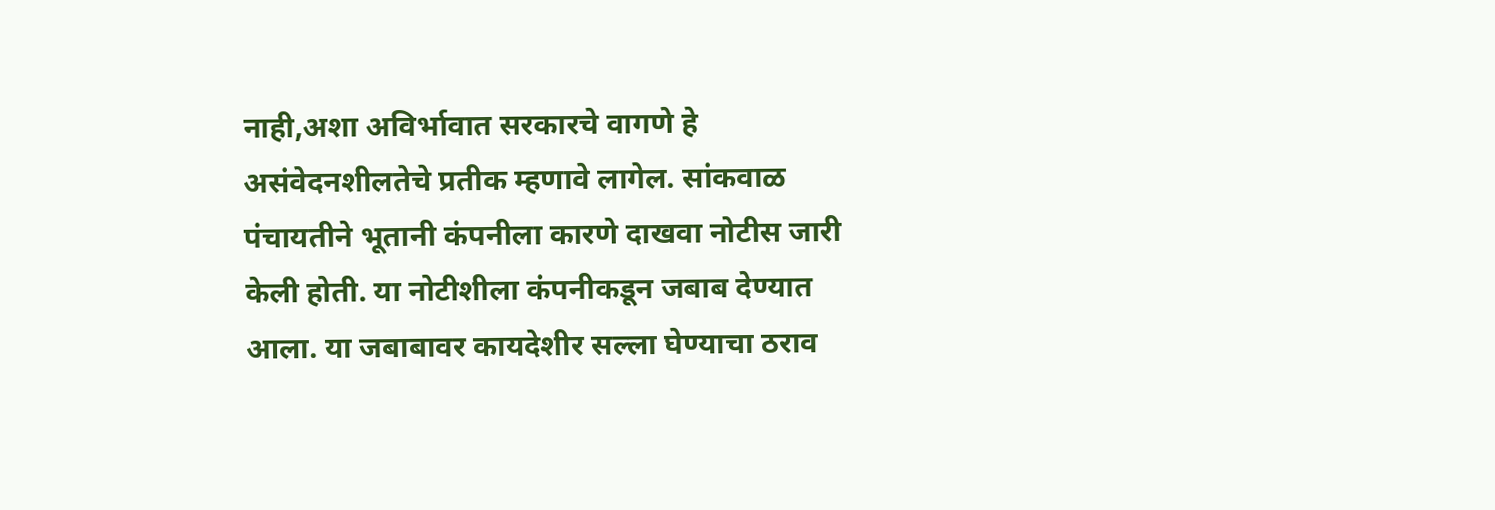नाही,अशा अविर्भावात सरकारचे वागणे हे असंवेदनशीलतेचे प्रतीक म्हणावे लागेल. सांकवाळ पंचायतीने भूतानी कंपनीला कारणे दाखवा नोटीस जारी केली होती. या नोटीशीला कंपनीकडून जबाब देण्यात आला. या जबाबावर कायदेशीर सल्ला घेण्याचा ठराव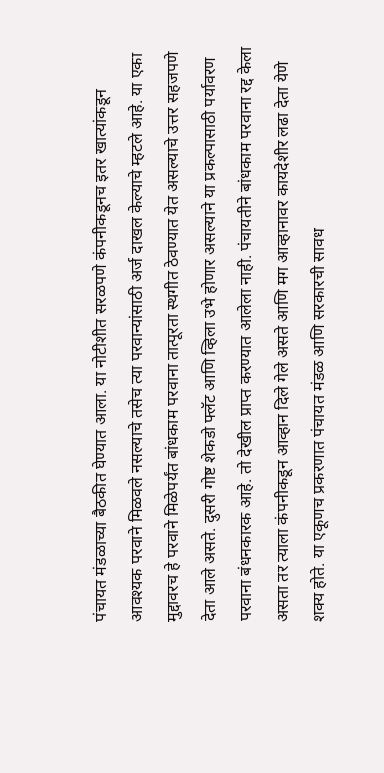पंचायत मंडळाच्या बैठकीत घेण्यात आला. या नोटीशीत सरळपणे कंपनीकडूनच इतर खात्यांकडून आवश्यक परवाने मिळवले नसल्याचे तसेच त्या परवान्यांसाठी अर्ज दाखल केल्याचे म्हटले आहे. या एका मुद्दावरच हे परवाने मिळेपर्यंत बांधकाम परवाना तात्पूरता स्थगीत ठेवण्यात येत असल्याचे उत्तर सहजपणे देता आले असते. दुसरी गोष्ट शेकडो फ्लॅट आणि व्हिला उभे होणार असल्याने या प्रकल्पासाठी पर्यावरण परवाना बंधनकारक आहे. तो देखील प्राप्त करण्यात आलेला नाही. पंचायतीने बांधकाम परवाना रद्द केला असता तर त्याला कंपनीकडून आव्हान दिले गेले असते आणि मग आव्हानावर कायदेशीर लढा देता येणे शक्य होते. या एकूणच प्रकरणात पंचायत मंडळ आणि सरकारची सावध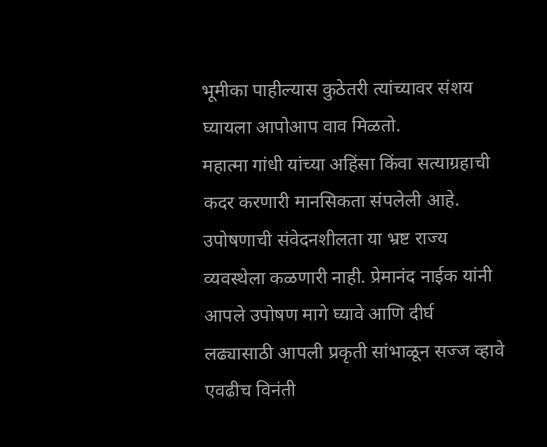भूमीका पाहील्यास कुठेतरी त्यांच्यावर संशय घ्यायला आपोआप वाव मिळतो.
महात्मा गांधी यांच्या अहिंसा किंवा सत्याग्रहाची कदर करणारी मानसिकता संपलेली आहे. उपोषणाची संवेदनशीलता या भ्रष्ट राज्य व्यवस्थेला कळणारी नाही. प्रेमानंद नाईक यांनी आपले उपोषण मागे घ्यावे आणि दीर्घ लढ्यासाठी आपली प्रकृती सांभाळून सज्ज व्हावे एवढीच विनंती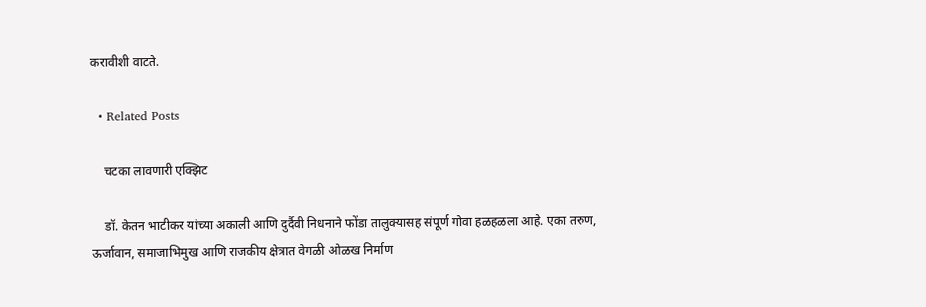करावीशी वाटते.

  • Related Posts

    चटका लावणारी एक्झिट

    डॉ. केतन भाटीकर यांच्या अकाली आणि दुर्दैवी निधनाने फोंडा तालुक्यासह संपूर्ण गोवा हळहळला आहे. एका तरुण, ऊर्जावान, समाजाभिमुख आणि राजकीय क्षेत्रात वेगळी ओळख निर्माण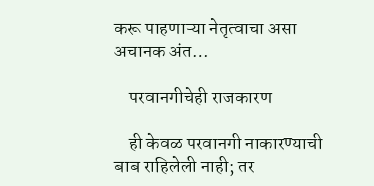करू पाहणाऱ्या नेतृत्वाचा असा अचानक अंत…

    परवानगीचेही राजकारण

    ही केवळ परवानगी नाकारण्याची बाब राहिलेली नाही; तर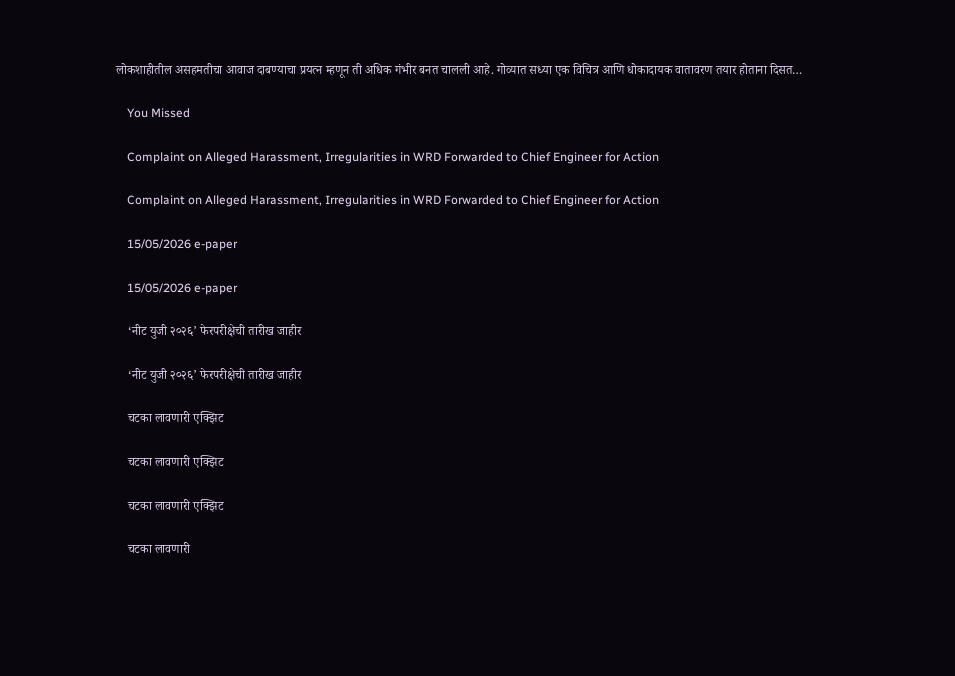लोकशाहीतील असहमतीचा आवाज दाबण्याचा प्रयत्न म्हणून ती अधिक गंभीर बनत चालली आहे. गोव्यात सध्या एक विचित्र आणि धोकादायक वातावरण तयार होताना दिसत…

    You Missed

    Complaint on Alleged Harassment, Irregularities in WRD Forwarded to Chief Engineer for Action

    Complaint on Alleged Harassment, Irregularities in WRD Forwarded to Chief Engineer for Action

    15/05/2026 e-paper

    15/05/2026 e-paper

    ‘नीट युजी २०२६’ फेरपरीक्षेची तारीख जाहीर

    ‘नीट युजी २०२६’ फेरपरीक्षेची तारीख जाहीर

    चटका लावणारी एक्झिट

    चटका लावणारी एक्झिट

    चटका लावणारी एक्झिट

    चटका लावणारी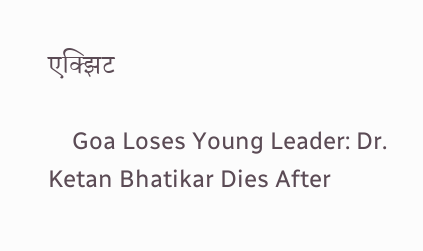एक्झिट

    Goa Loses Young Leader: Dr. Ketan Bhatikar Dies After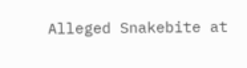Alleged Snakebite at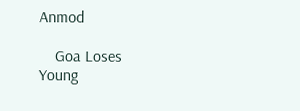Anmod

    Goa Loses Young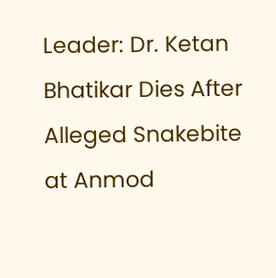Leader: Dr. Ketan Bhatikar Dies After Alleged Snakebite at Anmod